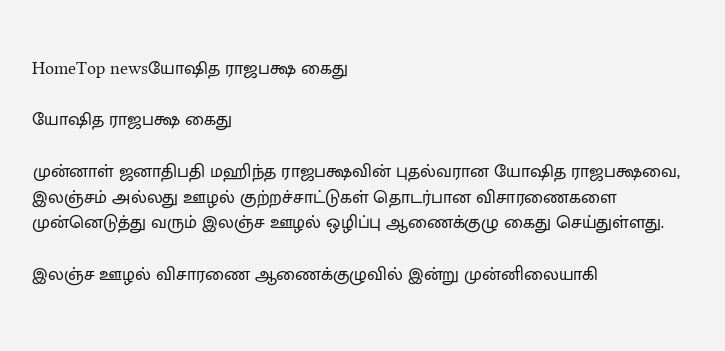HomeTop newsயோஷித ராஜபக்ஷ கைது

யோஷித ராஜபக்ஷ கைது

முன்னாள் ஜனாதிபதி மஹிந்த ராஜபக்ஷவின் புதல்வரான யோஷித ராஜபக்ஷவை, இலஞ்சம் அல்லது ஊழல் குற்றச்சாட்டுகள் தொடர்பான விசாரணைகளை முன்னெடுத்து வரும் இலஞ்ச ஊழல் ஒழிப்பு ஆணைக்குழு கைது செய்துள்ளது.

இலஞ்ச ஊழல் விசாரணை ஆணைக்குழுவில் இன்று முன்னிலையாகி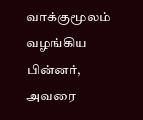வாக்குமூலம் வழங்கிய பின்னர், அவரை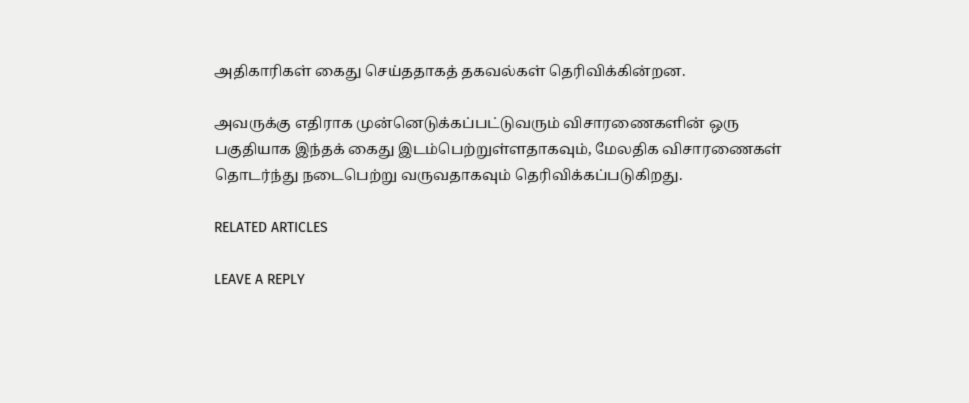அதிகாரிகள் கைது செய்ததாகத் தகவல்கள் தெரிவிக்கின்றன.

அவருக்கு எதிராக முன்னெடுக்கப்பட்டுவரும் விசாரணைகளின் ஒரு பகுதியாக இந்தக் கைது இடம்பெற்றுள்ளதாகவும், மேலதிக விசாரணைகள் தொடர்ந்து நடைபெற்று வருவதாகவும் தெரிவிக்கப்படுகிறது.

RELATED ARTICLES

LEAVE A REPLY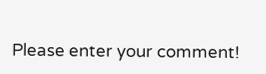Please enter your comment!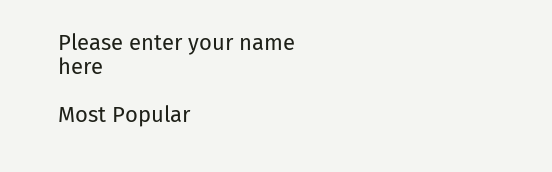Please enter your name here

Most Popular